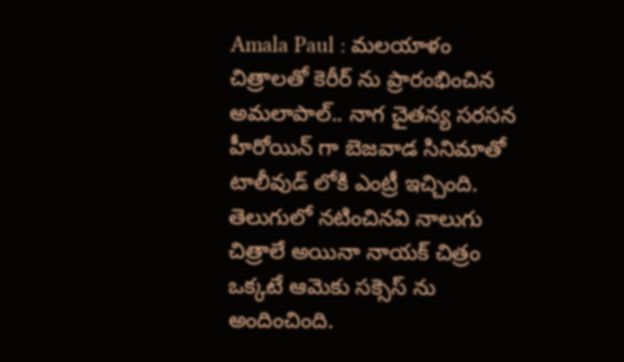Amala Paul : మలయాళం చిత్రాలతో కెరీర్ ను ప్రారంభించిన అమలాపాల్.. నాగ చైతన్య సరసన హీరోయిన్ గా బెజవాడ సినిమాతో టాలీవుడ్ లోకి ఎంట్రీ ఇచ్చింది. తెలుగులో నటించినవి నాలుగు చిత్రాలే అయినా నాయక్ చిత్రం ఒక్కటే ఆమెకు సక్సెస్ ను అందించింది.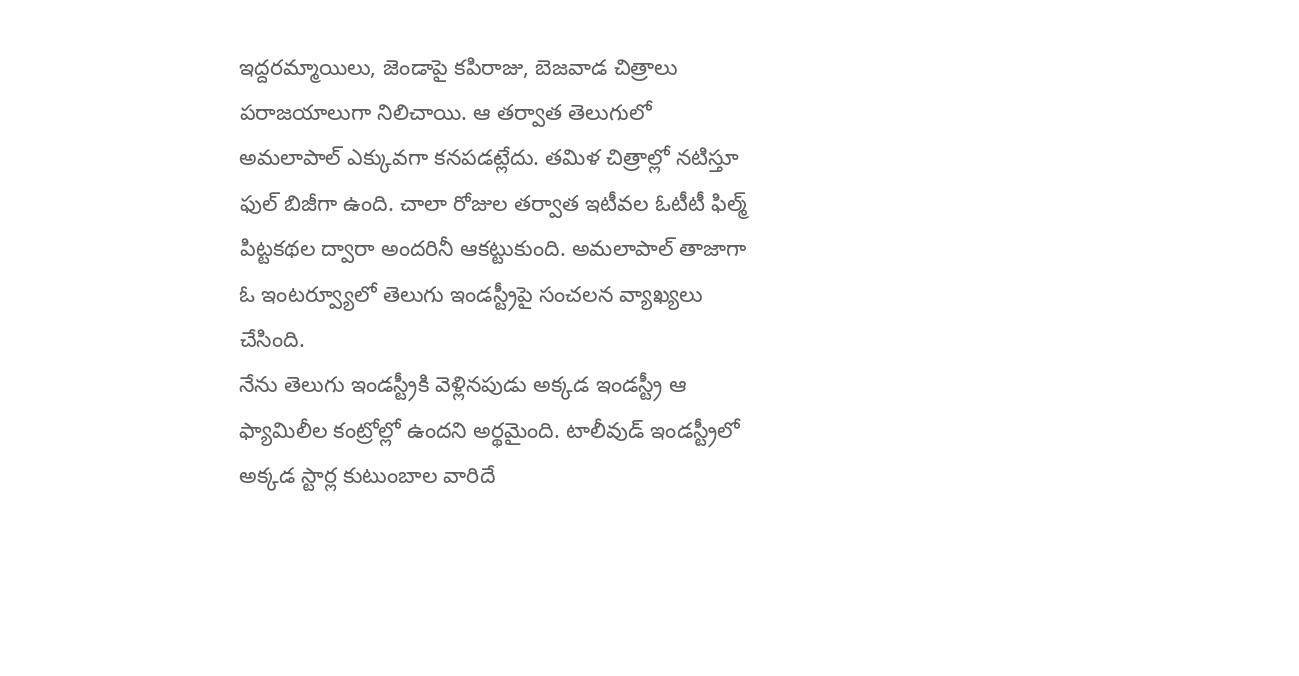ఇద్దరమ్మాయిలు, జెండాపై కపిరాజు, బెజవాడ చిత్రాలు పరాజయాలుగా నిలిచాయి. ఆ తర్వాత తెలుగులో అమలాపాల్ ఎక్కువగా కనపడట్లేదు. తమిళ చిత్రాల్లో నటిస్తూ ఫుల్ బిజీగా ఉంది. చాలా రోజుల తర్వాత ఇటీవల ఓటీటీ ఫిల్మ్ పిట్టకథల ద్వారా అందరినీ ఆకట్టుకుంది. అమలాపాల్ తాజాగా ఓ ఇంటర్వ్యూలో తెలుగు ఇండస్ట్రీపై సంచలన వ్యాఖ్యలు చేసింది.
నేను తెలుగు ఇండస్ట్రీకి వెళ్లినపుడు అక్కడ ఇండస్ట్రీ ఆ ఫ్యామిలీల కంట్రోల్లో ఉందని అర్థమైంది. టాలీవుడ్ ఇండస్ట్రీలో అక్కడ స్టార్ల కుటుంబాల వారిదే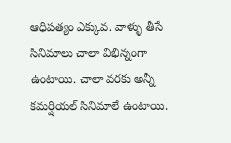ఆధిపత్యం ఎక్కువ. వాళ్ళు తీసే సినిమాలు చాలా విభిన్నంగా ఉంటాయి. చాలా వరకు అన్నీ కమర్షియల్ సినిమాలే ఉంటాయి.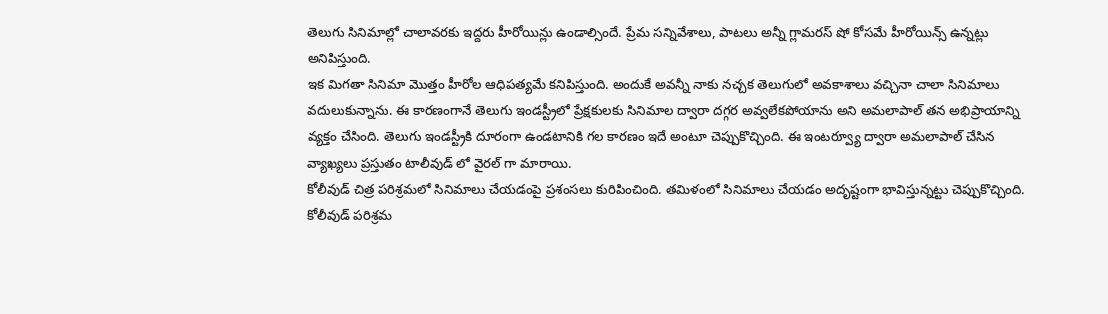తెలుగు సినిమాల్లో చాలావరకు ఇద్దరు హీరోయిన్లు ఉండాల్సిందే. ప్రేమ సన్నివేశాలు, పాటలు అన్నీ గ్లామరస్ షో కోసమే హీరోయిన్స్ ఉన్నట్లు అనిపిస్తుంది.
ఇక మిగతా సినిమా మొత్తం హీరోల ఆధిపత్యమే కనిపిస్తుంది. అందుకే అవన్నీ నాకు నచ్చక తెలుగులో అవకాశాలు వచ్చినా చాలా సినిమాలు వదులుకున్నాను. ఈ కారణంగానే తెలుగు ఇండస్ట్రీలో ప్రేక్షకులకు సినిమాల ద్వారా దగ్గర అవ్వలేకపోయాను అని అమలాపాల్ తన అభిప్రాయాన్ని వ్యక్తం చేసింది. తెలుగు ఇండస్ట్రీకి దూరంగా ఉండటానికి గల కారణం ఇదే అంటూ చెప్పుకొచ్చింది. ఈ ఇంటర్వ్యూ ద్వారా అమలాపాల్ చేసిన వ్యాఖ్యలు ప్రస్తుతం టాలీవుడ్ లో వైరల్ గా మారాయి.
కోలీవుడ్ చిత్ర పరిశ్రమలో సినిమాలు చేయడంపై ప్రశంసలు కురిపించింది. తమిళంలో సినిమాలు చేయడం అదృష్టంగా భావిస్తున్నట్టు చెప్పుకొచ్చింది. కోలీవుడ్ పరిశ్రమ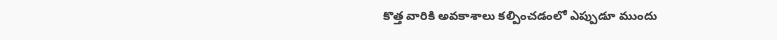కొత్త వారికి అవకాశాలు కల్పించడంలో ఎప్పుడూ ముందు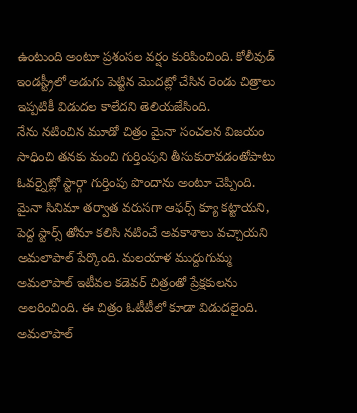ఉంటుంది అంటూ ప్రశంసల వర్షం కురిపించింది. కోలీవుడ్ ఇండస్ట్రీలో అడుగు పెట్టిన మొదట్లో చేసిన రెండు చిత్రాలు ఇప్పటికీ విడుదల కాలేదని తెలియజేసింది.
నేను నటించిన మూడో చిత్రం మైనా సంచలన విజయం సాధించి తనకు మంచి గుర్తింపుని తీసుకురావడంతోపాటు ఓవర్నైట్లో స్టార్గా గుర్తింపు పొందాను అంటూ చెప్పింది. మైనా సినిమా తర్వాత వరుసగా ఆఫర్స్ క్యూ కట్టాయని, పెద్ద స్టార్స్ తోనూ కలిసి నటించే అవకాశాలు వచ్చాయని అమలాపాల్ పేర్కొంది. మలయాళ ముద్దుగుమ్మ అమలాపాల్ ఇటీవల కడెవర్ చిత్రంతో ప్రేక్షకులను అలరించింది. ఈ చిత్రం ఓటీటీలో కూడా విడుదలైంది. అమలాపాల్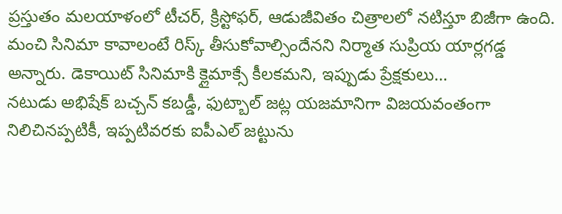ప్రస్తుతం మలయాళంలో టీచర్, క్రిస్టోఫర్, ఆడుజీవితం చిత్రాలలో నటిస్తూ బిజీగా ఉంది.
మంచి సినిమా కావాలంటే రిస్క్ తీసుకోవాల్సిందేనని నిర్మాత సుప్రియ యార్లగడ్డ అన్నారు. డెకాయిట్ సినిమాకి క్లైమాక్సే కీలకమని, ఇప్పుడు ప్రేక్షకులు…
నటుడు అభిషేక్ బచ్చన్ కబడ్డీ, ఫుట్బాల్ జట్ల యజమానిగా విజయవంతంగా నిలిచినప్పటికీ, ఇప్పటివరకు ఐపీఎల్ జట్టును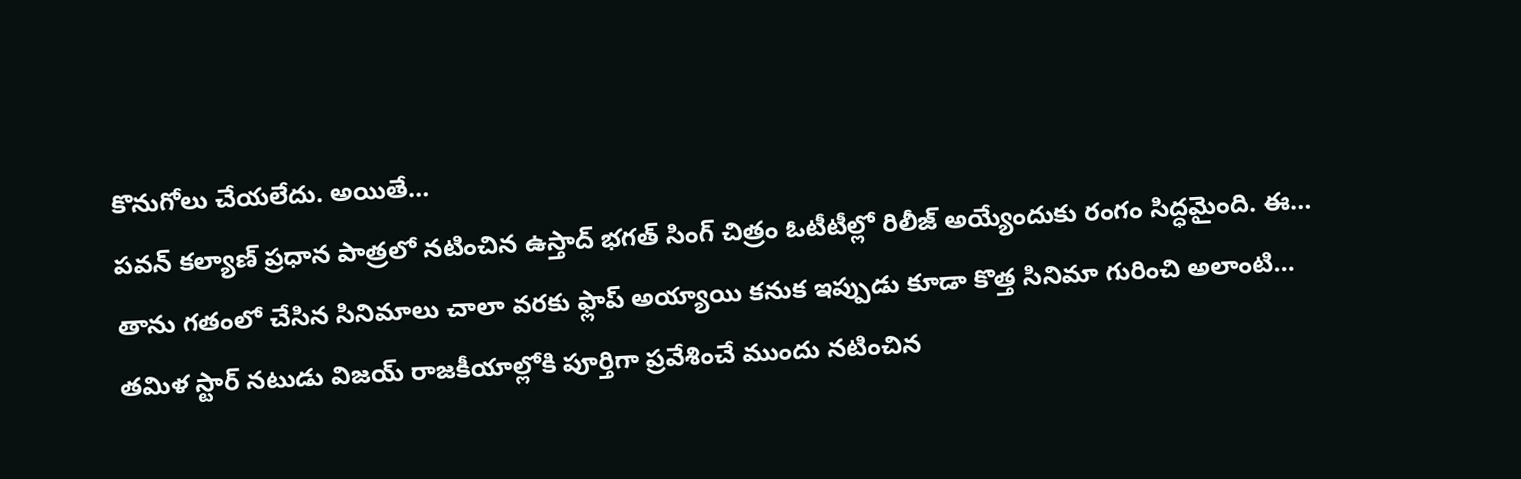కొనుగోలు చేయలేదు. అయితే…
పవన్ కల్యాణ్ ప్రధాన పాత్రలో నటించిన ఉస్తాద్ భగత్ సింగ్ చిత్రం ఓటీటీల్లో రిలీజ్ అయ్యేందుకు రంగం సిద్ధమైంది. ఈ…
తాను గతంలో చేసిన సినిమాలు చాలా వరకు ఫ్లాప్ అయ్యాయి కనుక ఇప్పుడు కూడా కొత్త సినిమా గురించి అలాంటి…
తమిళ స్టార్ నటుడు విజయ్ రాజకీయాల్లోకి పూర్తిగా ప్రవేశించే ముందు నటించిన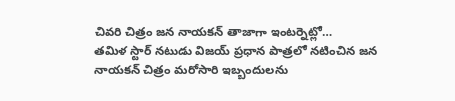చివరి చిత్రం జన నాయకన్ తాజాగా ఇంటర్నెట్లో…
తమిళ స్టార్ నటుడు విజయ్ ప్రధాన పాత్రలో నటించిన జన నాయకన్ చిత్రం మరోసారి ఇబ్బందులను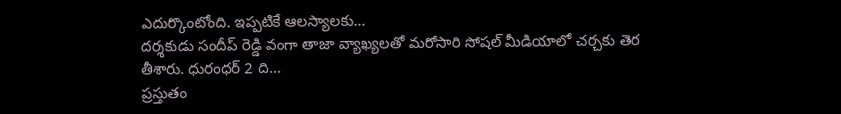ఎదుర్కొంటోంది. ఇప్పటికే ఆలస్యాలకు…
దర్శకుడు సందీప్ రెడ్డి వంగా తాజా వ్యాఖ్యలతో మరోసారి సోషల్ మీడియాలో చర్చకు తెర తీశారు. ధురంధర్ 2 ది…
ప్రస్తుతం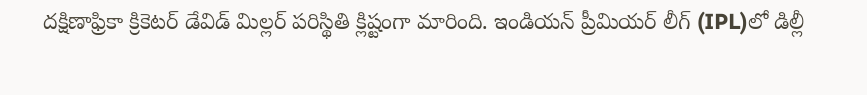దక్షిణాఫ్రికా క్రికెటర్ డేవిడ్ మిల్లర్ పరిస్థితి క్లిష్టంగా మారింది. ఇండియన్ ప్రీమియర్ లీగ్ (IPL)లో డిల్లీ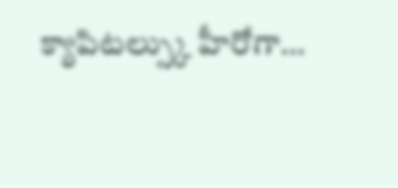క్యాపిటల్స్కు హీరోగా…